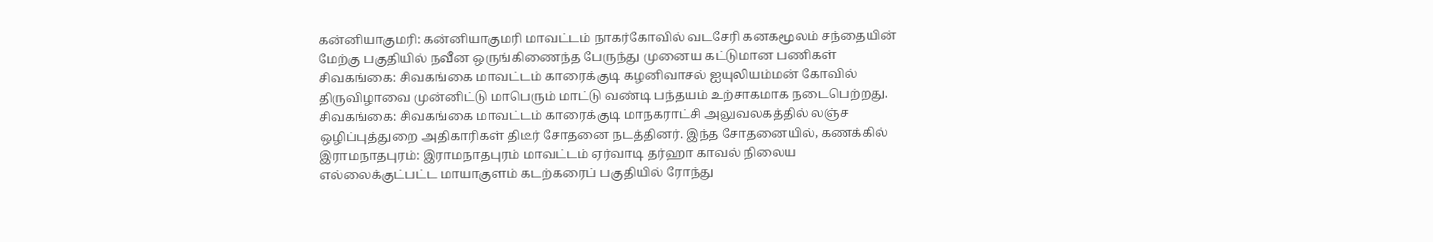கன்னியாகுமரி: கன்னியாகுமரி மாவட்டம் நாகர்கோவில் வடசேரி கனகமூலம் சந்தையின் மேற்கு பகுதியில் நவீன ஒருங்கிணைந்த பேருந்து முனைய கட்டுமான பணிகள்
சிவகங்கை: சிவகங்கை மாவட்டம் காரைக்குடி கழனிவாசல் ஐயுலியம்மன் கோவில் திருவிழாவை முன்னிட்டு மாபெரும் மாட்டு வண்டி பந்தயம் உற்சாகமாக நடைபெற்றது.
சிவகங்கை: சிவகங்கை மாவட்டம் காரைக்குடி மாநகராட்சி அலுவலகத்தில் லஞ்ச ஒழிப்புத்துறை அதிகாரிகள் திடீர் சோதனை நடத்தினர். இந்த சோதனையில், கணக்கில்
இராமநாதபுரம்: இராமநாதபுரம் மாவட்டம் ஏர்வாடி தர்ஹா காவல் நிலைய எல்லைக்குட்பட்ட மாயாகுளம் கடற்கரைப் பகுதியில் ரோந்து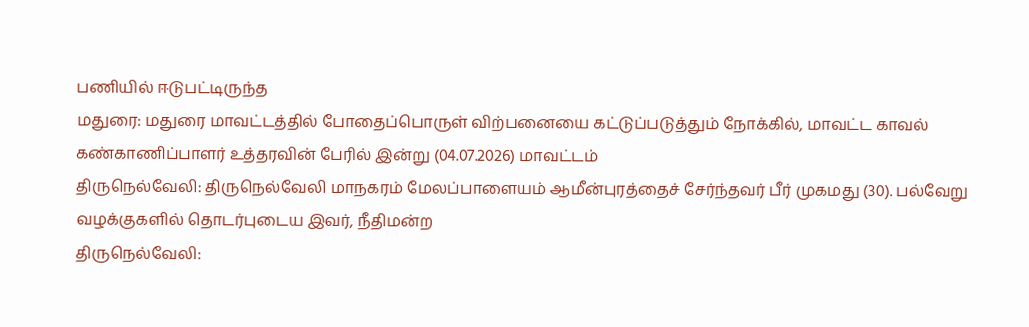பணியில் ஈடுபட்டிருந்த
மதுரை: மதுரை மாவட்டத்தில் போதைப்பொருள் விற்பனையை கட்டுப்படுத்தும் நோக்கில், மாவட்ட காவல் கண்காணிப்பாளர் உத்தரவின் பேரில் இன்று (04.07.2026) மாவட்டம்
திருநெல்வேலி: திருநெல்வேலி மாநகரம் மேலப்பாளையம் ஆமீன்புரத்தைச் சேர்ந்தவர் பீர் முகமது (30). பல்வேறு வழக்குகளில் தொடர்புடைய இவர், நீதிமன்ற
திருநெல்வேலி: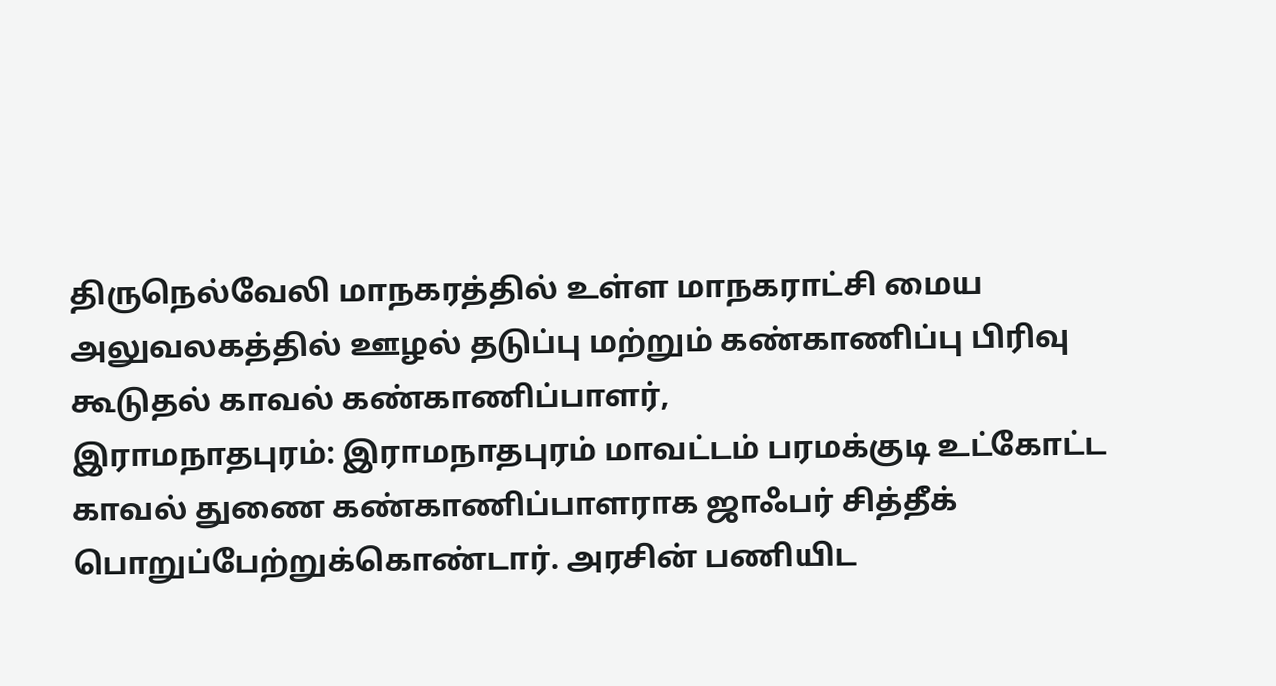திருநெல்வேலி மாநகரத்தில் உள்ள மாநகராட்சி மைய அலுவலகத்தில் ஊழல் தடுப்பு மற்றும் கண்காணிப்பு பிரிவு கூடுதல் காவல் கண்காணிப்பாளர்,
இராமநாதபுரம்: இராமநாதபுரம் மாவட்டம் பரமக்குடி உட்கோட்ட காவல் துணை கண்காணிப்பாளராக ஜாஃபர் சித்தீக் பொறுப்பேற்றுக்கொண்டார். அரசின் பணியிட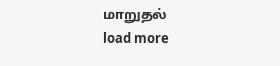மாறுதல்
load more